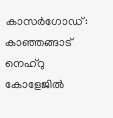കാസർഗോഡ്: കാഞ്ഞങ്ങാട് നെഹ്റു കോളേജിൽ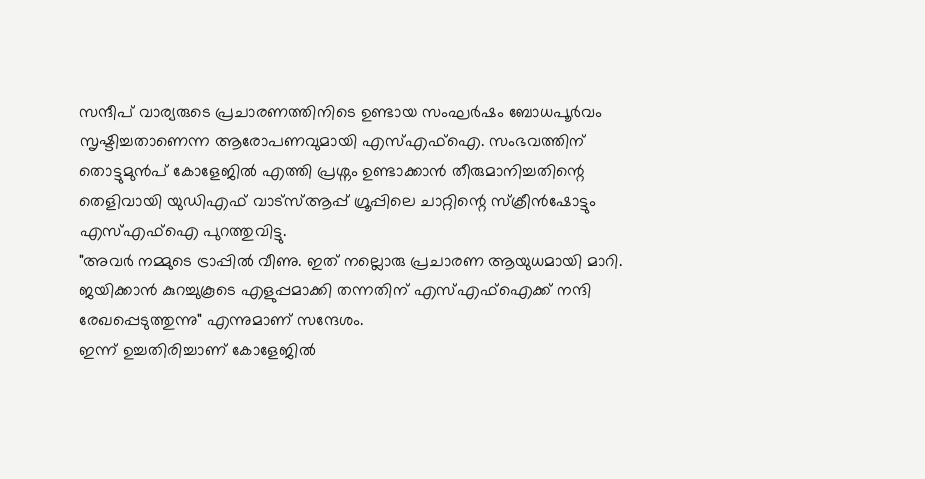സന്ദീപ് വാര്യരുടെ പ്രചാരണത്തിനിടെ ഉണ്ടായ സംഘർഷം ബോധപൂർവം സൃഷ്ടിച്ചതാണെന്ന ആരോപണവുമായി എസ്എഫ്ഐ. സംഭവത്തിന് തൊട്ടുമുൻപ് കോളേജിൽ എത്തി പ്രശ്നം ഉണ്ടാക്കാൻ തീരുമാനിച്ചതിന്റെ തെളിവായി യുഡിഎഫ് വാട്സ്ആപ്പ് ഗ്രൂപ്പിലെ ചാറ്റിന്റെ സ്ക്രീൻഷോട്ടും എസ്എഫ്ഐ പുറത്തുവിട്ടു.
"അവർ നമ്മുടെ ട്രാപ്പിൽ വീണു. ഇത് നല്ലൊരു പ്രചാരണ ആയുധമായി മാറി. ജയിക്കാൻ കുറച്ചുകൂടെ എളുപ്പമാക്കി തന്നതിന് എസ്എഫ്ഐക്ക് നന്ദി രേഖപ്പെടുത്തുന്നു" എന്നുമാണ് സന്ദേശം.
ഇന്ന് ഉച്ചതിരിച്ചാണ് കോളേജിൽ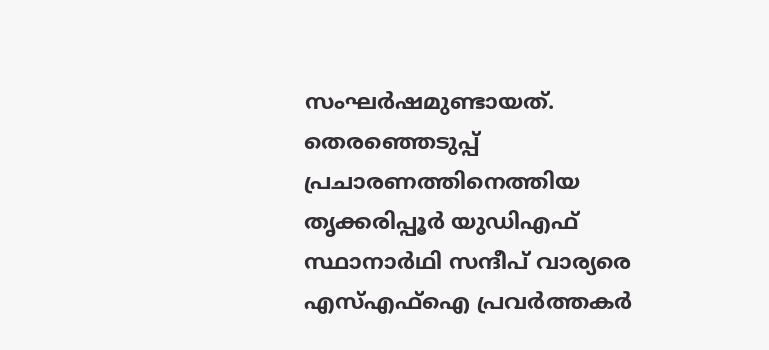സംഘർഷമുണ്ടായത്. തെരഞ്ഞെടുപ്പ് പ്രചാരണത്തിനെത്തിയ തൃക്കരിപ്പൂർ യുഡിഎഫ് സ്ഥാനാർഥി സന്ദീപ് വാര്യരെ എസ്എഫ്ഐ പ്രവർത്തകർ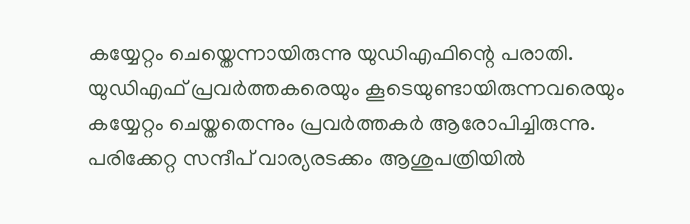കയ്യേറ്റം ചെയ്തെന്നായിരുന്നു യുഡിഎഫിന്റെ പരാതി. യുഡിഎഫ് പ്രവർത്തകരെയും കൂടെയുണ്ടായിരുന്നവരെയും കയ്യേറ്റം ചെയ്തതെന്നും പ്രവർത്തകർ ആരോപിച്ചിരുന്നു. പരിക്കേറ്റ സന്ദീപ് വാര്യരടക്കം ആശുപത്രിയിൽ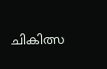ചികിത്സ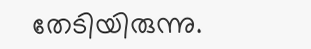തേടിയിരുന്നു.